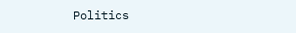Politics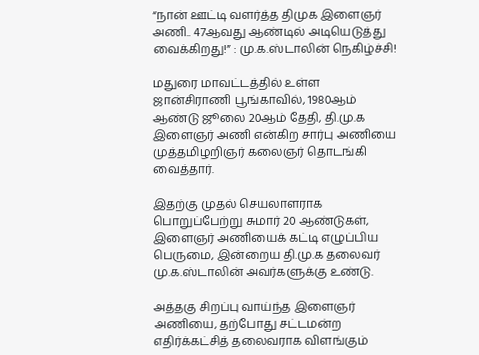“நான் ஊட்டி வளர்த்த திமுக இளைஞர் அணி.. 47ஆவது ஆண்டில் அடியெடுத்து வைக்கிறது!” : மு.க.ஸ்டாலின் நெகிழ்ச்சி!

மதுரை மாவட்டத்தில் உள்ள ஜான்சிராணி பூங்காவில், 1980ஆம் ஆண்டு ஜூலை 20ஆம் தேதி, தி.மு.க இளைஞர் அணி என்கிற சார்பு அணியை முத்தமிழறிஞர் கலைஞர் தொடங்கி வைத்தார்.

இதற்கு முதல் செயலாளராக பொறுப்பேற்று சுமார் 20 ஆண்டுகள், இளைஞர் அணியைக் கட்டி எழுப்பிய பெருமை, இன்றைய தி.மு.க தலைவர் மு.க.ஸ்டாலின் அவர்களுக்கு உண்டு.

அத்தகு சிறப்பு வாய்ந்த இளைஞர் அணியை, தற்போது சட்டமன்ற எதிர்க்கட்சித் தலைவராக விளங்கும்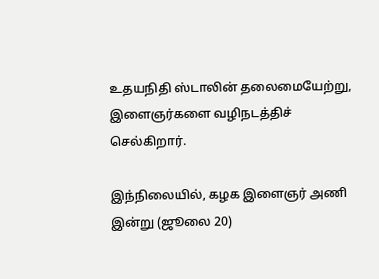உதயநிதி ஸ்டாலின் தலைமையேற்று, இளைஞர்களை வழிநடத்திச் செல்கிறார்.

இந்நிலையில், கழக இளைஞர் அணி இன்று (ஜூலை 20)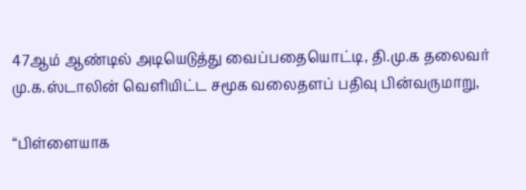47ஆம் ஆண்டில் அடியெடுத்து வைப்பதையொட்டி, தி.மு.க தலைவர் மு.க.ஸ்டாலின் வெளியிட்ட சமூக வலைதளப் பதிவு பின்வருமாறு,

“பிள்ளையாக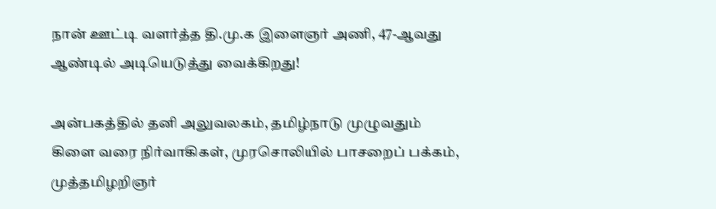நான் ஊட்டி வளர்த்த தி.மு.க இளைஞர் அணி, 47-ஆவது ஆண்டில் அடியெடுத்து வைக்கிறது!

அன்பகத்தில் தனி அலுவலகம், தமிழ்நாடு முழுவதும் கிளை வரை நிர்வாகிகள், முரசொலியில் பாசறைப் பக்கம், முத்தமிழறிஞர்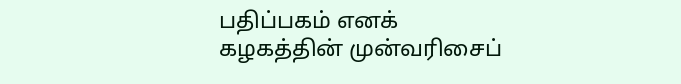பதிப்பகம் எனக் கழகத்தின் முன்வரிசைப்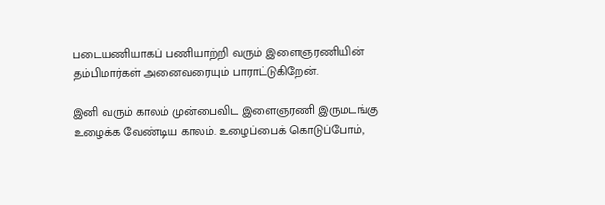படையணியாகப் பணியாற்றி வரும் இளைஞரணியின் தம்பிமார்கள் அனைவரையும் பாராட்டுகிறேன்.

இனி வரும் காலம் முன்பைவிட இளைஞரணி இருமடங்கு உழைக்க வேண்டிய காலம். உழைப்பைக் கொடுப்போம்,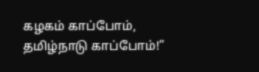கழகம் காப்போம், தமிழ்நாடு காப்போம்!”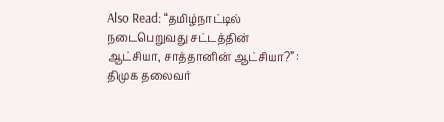Also Read: “தமிழ்நாட்டில் நடைபெறுவது சட்டத்தின் ஆட்சியா, சாத்தானின் ஆட்சியா?” : திமுக தலைவர்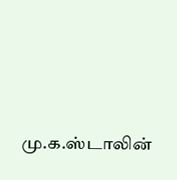மு.க.ஸ்டாலின்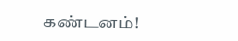கண்டனம்!